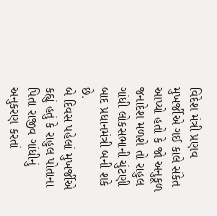વિદેશ મંત્રી પ્રણવ મુખર્જીએ ગઈ કાલે સંકેત આપ્યો હતો કે જો અનુકૂળ જનાદેશ મળશે તો રાહુલ ગાંધી લોકસભાની ચુંટણી બાદ પ્રધાનમંત્રી બની શકે છે.
બે દિવસ પહેલાં મુખર્જીએ કહ્યું હતું કે રાહુલ પોતાના પિતા રાજીવ ગાંધીનું અનુકરણ કરતાં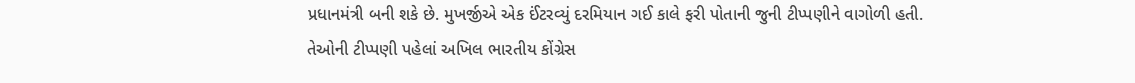પ્રધાનમંત્રી બની શકે છે. મુખર્જીએ એક ઈંટરવ્યું દરમિયાન ગઈ કાલે ફરી પોતાની જુની ટીપ્પણીને વાગોળી હતી.
તેઓની ટીપ્પણી પહેલાં અખિલ ભારતીય કોંગ્રેસ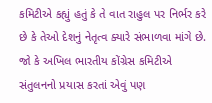કમિટીએ કહ્યું હતું કે તે વાત રાહુલ પર નિર્ભર કરે છે કે તેઓ દેશનું નેતૃત્વ ક્યારે સંભાળવા માંગે છે. જો કે અખિલ ભારતીય કોંગ્રેસ કમિટીએ સંતુલનનો પ્રયાસ કરતાં એવું પણ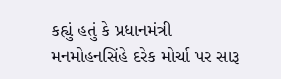કહ્યું હતું કે પ્રધાનમંત્રી મનમોહનસિંહે દરેક મોર્ચા પર સારૂ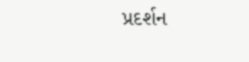પ્રદર્શન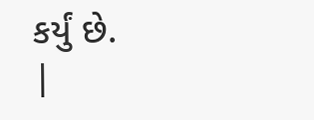કર્યું છે.
|